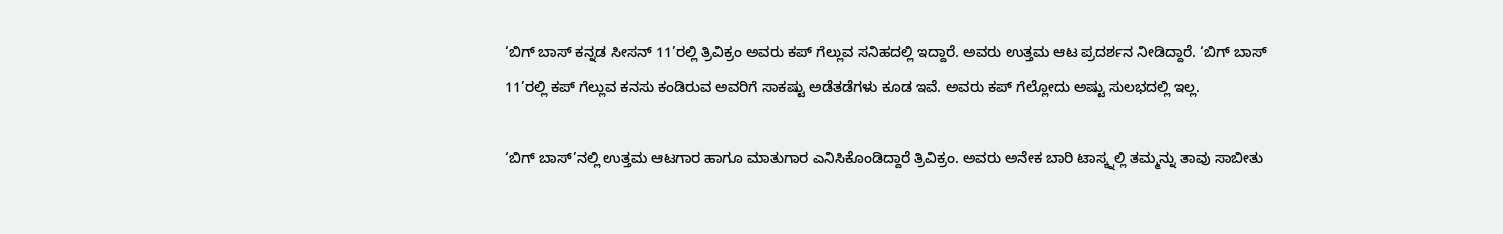‘ಬಿಗ್ ಬಾಸ್ ಕನ್ನಡ ಸೀಸನ್ 11’ರಲ್ಲಿ ತ್ರಿವಿಕ್ರಂ ಅವರು ಕಪ್ ಗೆಲ್ಲುವ ಸನಿಹದಲ್ಲಿ ಇದ್ದಾರೆ. ಅವರು ಉತ್ತಮ ಆಟ ಪ್ರದರ್ಶನ ನೀಡಿದ್ದಾರೆ. ‘ಬಿಗ್ ಬಾಸ್ 11’ರಲ್ಲಿ ಕಪ್ ಗೆಲ್ಲುವ ಕನಸು ಕಂಡಿರುವ ಅವರಿಗೆ ಸಾಕಷ್ಟು ಅಡೆತಡೆಗಳು ಕೂಡ ಇವೆ. ಅವರು ಕಪ್ ಗೆಲ್ಲೋದು ಅಷ್ಟು ಸುಲಭದಲ್ಲಿ ಇಲ್ಲ.

‘ಬಿಗ್ ಬಾಸ್’ನಲ್ಲಿ ಉತ್ತಮ ಆಟಗಾರ ಹಾಗೂ ಮಾತುಗಾರ ಎನಿಸಿಕೊಂಡಿದ್ದಾರೆ ತ್ರಿವಿಕ್ರಂ. ಅವರು ಅನೇಕ ಬಾರಿ ಟಾಸ್ಕ್ನಲ್ಲಿ ತಮ್ಮನ್ನು ತಾವು ಸಾಬೀತು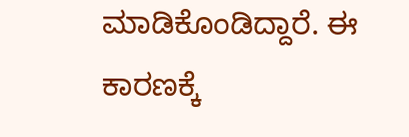ಮಾಡಿಕೊಂಡಿದ್ದಾರೆ. ಈ ಕಾರಣಕ್ಕೆ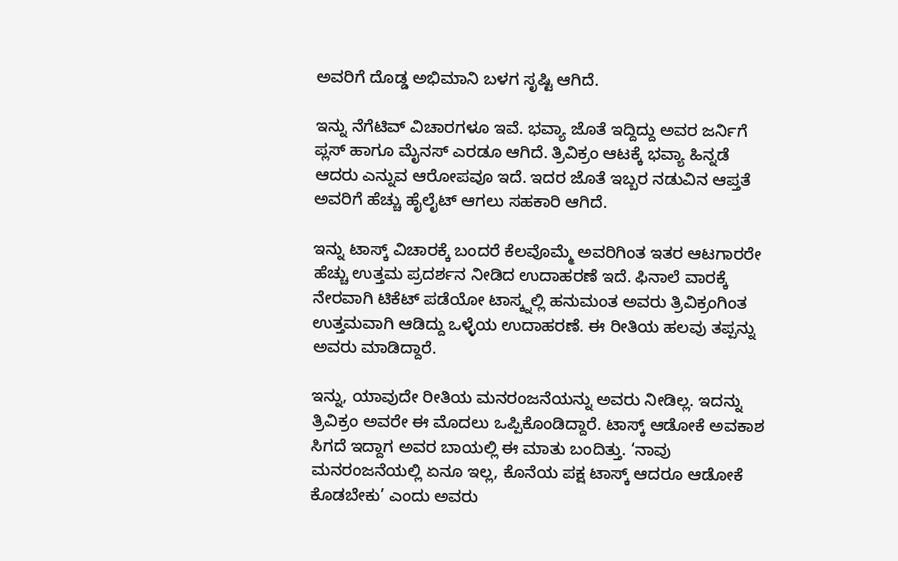ಅವರಿಗೆ ದೊಡ್ಡ ಅಭಿಮಾನಿ ಬಳಗ ಸೃಷ್ಟಿ ಆಗಿದೆ.

ಇನ್ನು ನೆಗೆಟಿವ್ ವಿಚಾರಗಳೂ ಇವೆ. ಭವ್ಯಾ ಜೊತೆ ಇದ್ದಿದ್ದು ಅವರ ಜರ್ನಿಗೆ ಪ್ಲಸ್ ಹಾಗೂ ಮೈನಸ್ ಎರಡೂ ಆಗಿದೆ. ತ್ರಿವಿಕ್ರಂ ಆಟಕ್ಕೆ ಭವ್ಯಾ ಹಿನ್ನಡೆ ಆದರು ಎನ್ನುವ ಆರೋಪವೂ ಇದೆ. ಇದರ ಜೊತೆ ಇಬ್ಬರ ನಡುವಿನ ಆಪ್ತತೆ ಅವರಿಗೆ ಹೆಚ್ಚು ಹೈಲೈಟ್ ಆಗಲು ಸಹಕಾರಿ ಆಗಿದೆ.

ಇನ್ನು ಟಾಸ್ಕ್ ವಿಚಾರಕ್ಕೆ ಬಂದರೆ ಕೆಲವೊಮ್ಮೆ ಅವರಿಗಿಂತ ಇತರ ಆಟಗಾರರೇ ಹೆಚ್ಚು ಉತ್ತಮ ಪ್ರದರ್ಶನ ನೀಡಿದ ಉದಾಹರಣೆ ಇದೆ. ಫಿನಾಲೆ ವಾರಕ್ಕೆ ನೇರವಾಗಿ ಟಿಕೆಟ್ ಪಡೆಯೋ ಟಾಸ್ಕ್ನಲ್ಲಿ ಹನುಮಂತ ಅವರು ತ್ರಿವಿಕ್ರಂಗಿಂತ ಉತ್ತಮವಾಗಿ ಆಡಿದ್ದು ಒಳ್ಳೆಯ ಉದಾಹರಣೆ. ಈ ರೀತಿಯ ಹಲವು ತಪ್ಪನ್ನು ಅವರು ಮಾಡಿದ್ದಾರೆ.

ಇನ್ನು, ಯಾವುದೇ ರೀತಿಯ ಮನರಂಜನೆಯನ್ನು ಅವರು ನೀಡಿಲ್ಲ. ಇದನ್ನು ತ್ರಿವಿಕ್ರಂ ಅವರೇ ಈ ಮೊದಲು ಒಪ್ಪಿಕೊಂಡಿದ್ದಾರೆ. ಟಾಸ್ಕ್ ಆಡೋಕೆ ಅವಕಾಶ ಸಿಗದೆ ಇದ್ದಾಗ ಅವರ ಬಾಯಲ್ಲಿ ಈ ಮಾತು ಬಂದಿತ್ತು. ‘ನಾವು ಮನರಂಜನೆಯಲ್ಲಿ ಏನೂ ಇಲ್ಲ, ಕೊನೆಯ ಪಕ್ಷ ಟಾಸ್ಕ್ ಆದರೂ ಆಡೋಕೆ ಕೊಡಬೇಕು’ ಎಂದು ಅವರು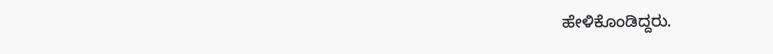ಹೇಳಿಕೊಂಡಿದ್ದರು.